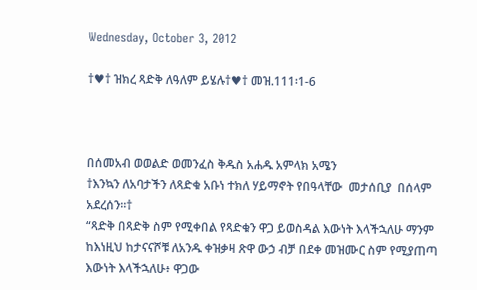Wednesday, October 3, 2012

†♥† ዝክረ ጻድቅ ለዓለም ይሄሉ†♥† መዝ.111፡1-6



በሰመአብ ወወልድ ወመንፈስ ቅዱስ አሐዱ አምላክ አሜን
†እንኳን ለአባታችን ለጻድቁ አቡነ ተክለ ሃይማኖት የበዓላቸው  መታሰቢያ  በሰላም አደረሰን።†
“ጻድቅ በጻድቅ ስም የሚቀበል የጻድቁን ዋጋ ይወስዳል እውነት እላችኋለሁ ማንም ከእነዚህ ከታናናሾቹ ለአንዱ ቀዝቃዛ ጽዋ ውኃ ብቻ በደቀ መዝሙር ስም የሚያጠጣ እውነት እላችኋለሁ፥ ዋጋው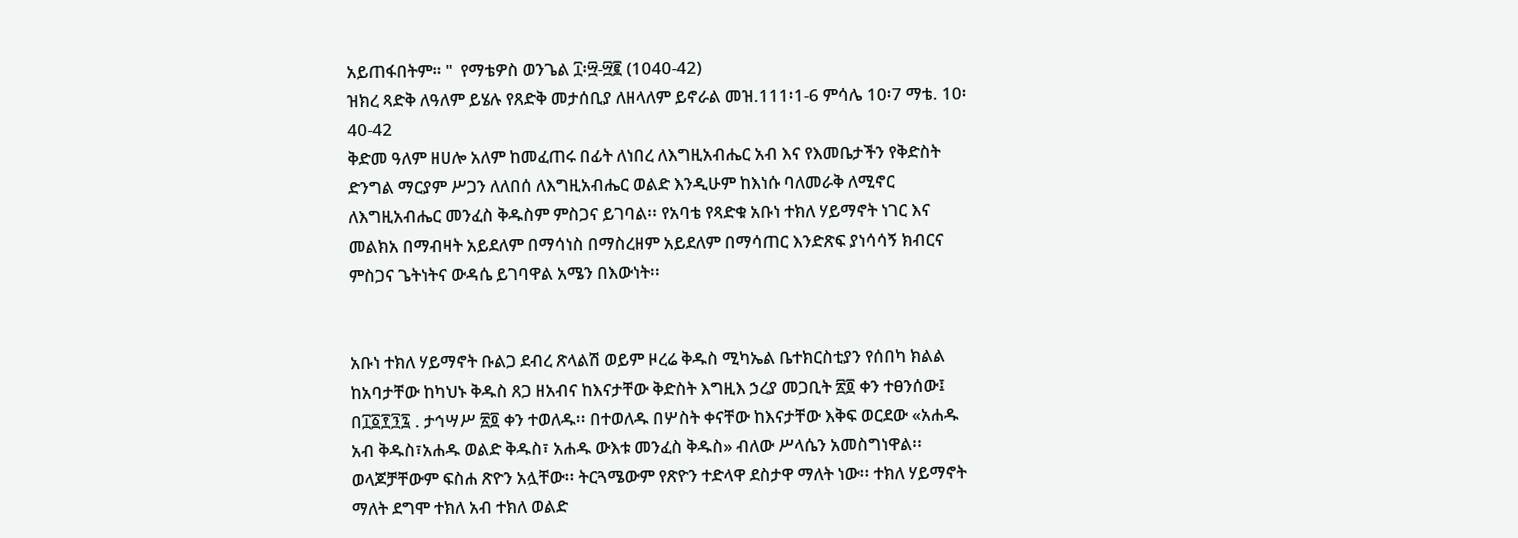አይጠፋበትም። "  የማቴዎስ ወንጌል ፲፡፵-፵፪ (1040-42)
ዝክረ ጻድቅ ለዓለም ይሄሉ የጸድቅ መታሰቢያ ለዘላለም ይኖራል መዝ.111፡1-6 ምሳሌ 10፡7 ማቴ. 10፡40-42
ቅድመ ዓለም ዘሀሎ አለም ከመፈጠሩ በፊት ለነበረ ለእግዚአብሔር አብ እና የእመቤታችን የቅድስት ድንግል ማርያም ሥጋን ለለበሰ ለእግዚአብሔር ወልድ እንዲሁም ከእነሱ ባለመራቅ ለሚኖር  ለእግዚአብሔር መንፈስ ቅዱስም ምስጋና ይገባል፡፡ የአባቴ የጻድቁ አቡነ ተክለ ሃይማኖት ነገር እና መልክአ በማብዛት አይደለም በማሳነስ በማስረዘም አይደለም በማሳጠር እንድጽፍ ያነሳሳኝ ክብርና ምስጋና ጌትነትና ውዳሴ ይገባዋል አሜን በእውነት፡፡


አቡነ ተክለ ሃይማኖት ቡልጋ ደብረ ጽላልሽ ወይም ዞረሬ ቅዱስ ሚካኤል ቤተክርስቲያን የሰበካ ክልል ከአባታቸው ከካህኑ ቅዱስ ጸጋ ዘአብና ከእናታቸው ቅድስት እግዚእ ኃረያ መጋቢት ፳፬ ቀን ተፀንሰው፤ በ፲፩፻፺፯ . ታኅሣሥ ፳፬ ቀን ተወለዱ፡፡ በተወለዱ በሦስት ቀናቸው ከእናታቸው እቅፍ ወርደው «አሐዱ አብ ቅዱስ፣አሐዱ ወልድ ቅዱስ፣ አሐዱ ውእቱ መንፈስ ቅዱስ» ብለው ሥላሴን አመስግነዋል፡፡ ወላጆቻቸውም ፍስሐ ጽዮን አሏቸው፡፡ ትርጓሜውም የጽዮን ተድላዋ ደስታዋ ማለት ነው፡፡ ተክለ ሃይማኖት ማለት ደግሞ ተክለ አብ ተክለ ወልድ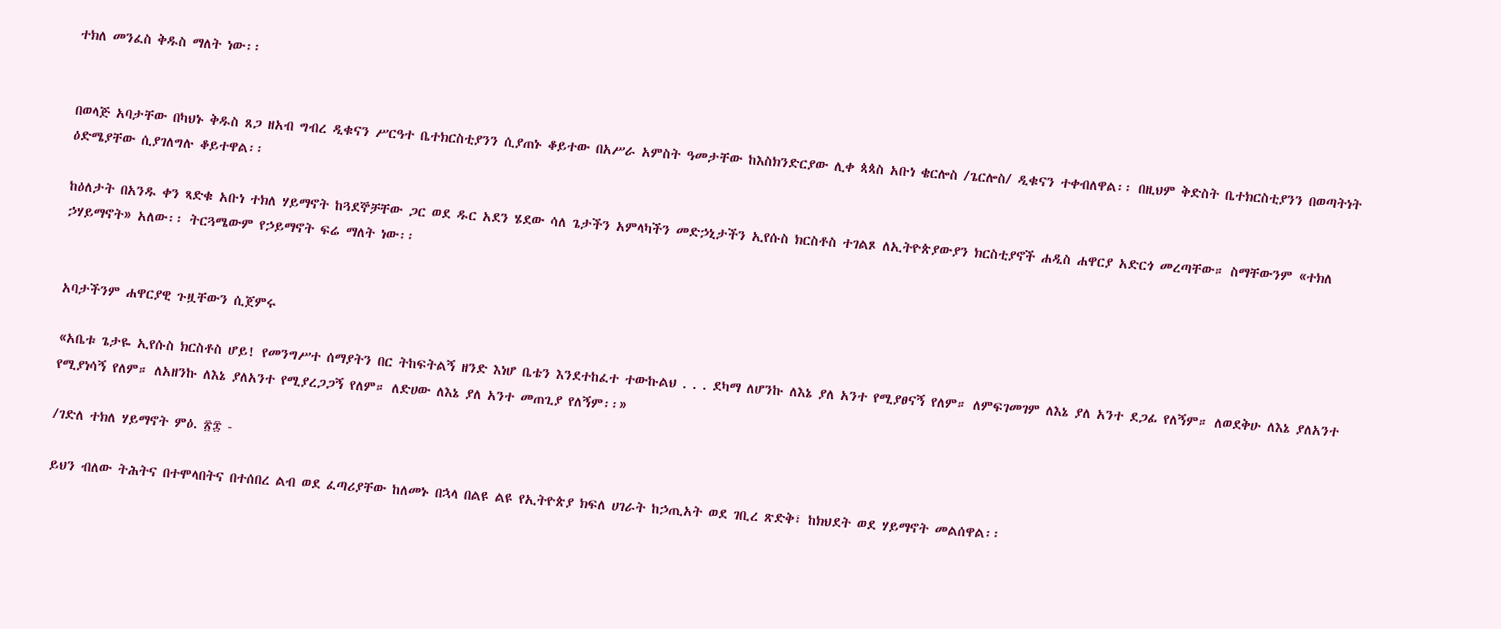ተክለ መንፈስ ቅዱስ ማለት ነው፡፡


በወላጅ አባታቸው በካህኑ ቅዱስ ጸጋ ዘአብ ግብረ ዲቁናን ሥርዓተ ቤተክርስቲያንን ሲያጠኑ ቆይተው በአሥራ አምስት ዓመታቸው ከእስክንድርያው ሊቀ ጳጳስ አቡነ ቄርሎስ /ጌርሎስ/ ዲቁናን ተቀብለዋል፡፡ በዚህም ቅድስት ቤተክርስቲያንን በወጣትነት ዕድሜያቸው ሲያገለግሉ ቆይተዋል፡፡

ከዕለታት በአንዱ ቀን ጻድቁ አቡነ ተክለ ሃይማኖት ከጓደኞቻቸው ጋር ወደ ዱር አደን ሄደው ሳለ ጌታችን አምላካችን መድኃኒታችን ኢየሱስ ክርስቶስ ተገልጾ ለኢትዮጵያውያን ክርስቲያኖች ሐዲስ ሐዋርያ አድርጎ መረጣቸው። ስማቸውንም «ተክለ ኃሃይማኖት» አለው፡፡ ትርጓሜውም የኃይማኖት ፍሬ ማለት ነው፡፡


አባታችንም ሐዋርያዊ ጉዟቸውን ሲጀምሩ

«አቤቱ ጌታዬ ኢየሱስ ክርስቶስ ሆይ! የመንግሥተ ሰማያትን በር ትከፍትልኝ ዘንድ እነሆ ቤቴን እንደተከፈተ ተውኩልህ . . . ደካማ ለሆንኩ ለእኔ ያለ አንተ የሚያፀናኝ የለም። ለምፍገመገም ለእኔ ያለ አንተ ደጋፊ የለኝም። ለወደቅሁ ለእኔ ያለአንተ የሚያነሳኝ የለም። ለአዘንኩ ለእኔ ያለአንተ የሚያረጋጋኝ የለም። ለድሀው ለእኔ ያለ አንተ መጠጊያ የለኝም፡፡»

/ገድለ ተክለ ሃይማኖት ምዕ. ፳፰ -

ይህን ብለው ትሕትና በተሞላበትና በተሰበረ ልብ ወደ ፈጣሪያቸው ከለመኑ በኋላ በልዩ ልዩ የኢትዮጵያ ክፍለ ሀገራት ከኃጢአት ወደ ገቢረ ጽድቅ፣ ከክህደት ወደ ሃይማኖት መልሰዋል፡፡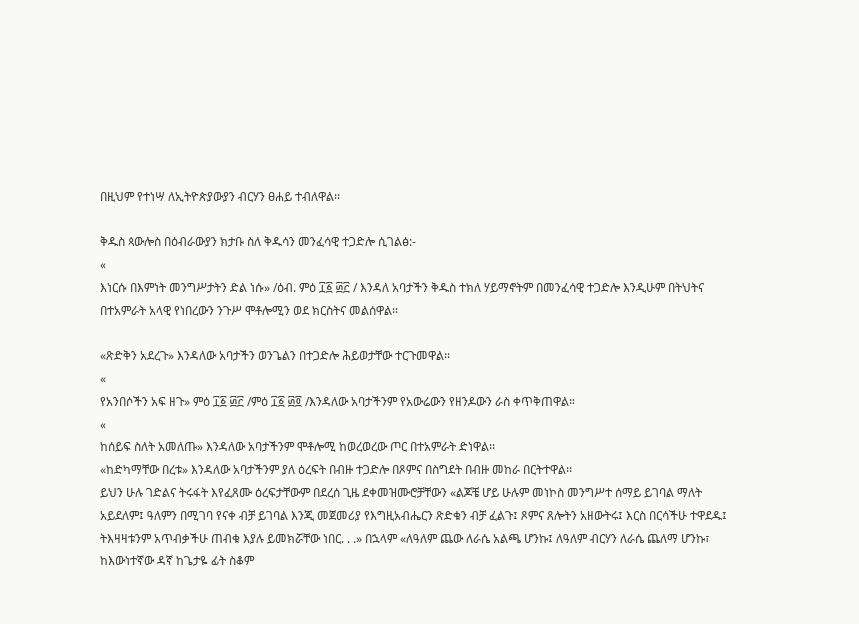በዚህም የተነሣ ለኢትዮጵያውያን ብርሃን ፀሐይ ተብለዋል፡፡

ቅዱስ ጳውሎስ በዕብራውያን ክታቡ ስለ ቅዱሳን መንፈሳዊ ተጋድሎ ሲገልፅ:-
«
እነርሱ በእምነት መንግሥታትን ድል ነሱ» /ዕብ. ምዕ ፲፩ ፴፫ / እንዳለ አባታችን ቅዱስ ተክለ ሃይማኖትም በመንፈሳዊ ተጋድሎ እንዲሁም በትህትና በተአምራት አላዊ የነበረውን ንጉሥ ሞቶሎሚን ወደ ክርስትና መልሰዋል፡፡

«ጽድቅን አደረጉ» እንዳለው አባታችን ወንጌልን በተጋድሎ ሕይወታቸው ተርጉመዋል፡፡
«
የአንበሶችን አፍ ዘጉ» ምዕ ፲፩ ፴፫ /ምዕ ፲፩ ፴፬ /እንዳለው አባታችንም የአውሬውን የዘንዶውን ራስ ቀጥቅጠዋል።
«
ከሰይፍ ስለት አመለጡ» እንዳለው አባታችንም ሞቶሎሚ ከወረወረው ጦር በተአምራት ድነዋል፡፡
«ከድካማቸው በረቱ» እንዳለው አባታችንም ያለ ዕረፍት በብዙ ተጋድሎ በጾምና በስግደት በብዙ መከራ በርትተዋል፡፡
ይህን ሁሉ ገድልና ትሩፋት እየፈጸሙ ዕረፍታቸውም በደረሰ ጊዜ ደቀመዝሙሮቻቸውን «ልጆቼ ሆይ ሁሉም መነኮስ መንግሥተ ሰማይ ይገባል ማለት አይደለም፤ ዓለምን በሚገባ የናቀ ብቻ ይገባል እንጂ መጀመሪያ የእግዚአብሔርን ጽድቁን ብቻ ፈልጉ፤ ጾምና ጸሎትን አዘውትሩ፤ እርስ በርሳችሁ ተዋደዱ፤ ትእዛዛቱንም አጥብቃችሁ ጠብቁ እያሉ ይመክሯቸው ነበር. . .» በኋላም «ለዓለም ጨው ለራሴ አልጫ ሆንኩ፤ ለዓለም ብርሃን ለራሴ ጨለማ ሆንኩ፣ ከእውነተኛው ዳኛ ከጌታዬ ፊት ስቆም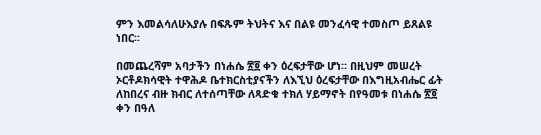ምን እመልሳለሁእያሉ በፍጹም ትህትና እና በልዩ መንፈሳዊ ተመስጦ ይጸልዩ ነበር፡፡

በመጨረሻም አባታችን በነሐሴ ፳፬ ቀን ዕረፍታቸው ሆነ። በዚህም መሠረት ኦርቶዶክሳዊት ተዋሕዶ ቤተክርስቲያናችን ለእኚህ ዕረፍታቸው በእግዚአብሔር ፊት ለከበረና ብዙ ክብር ለተሰጣቸው ለጻድቁ ተክለ ሃይማኖት በየዓመቱ በነሐሴ ፳፬ ቀን በዓለ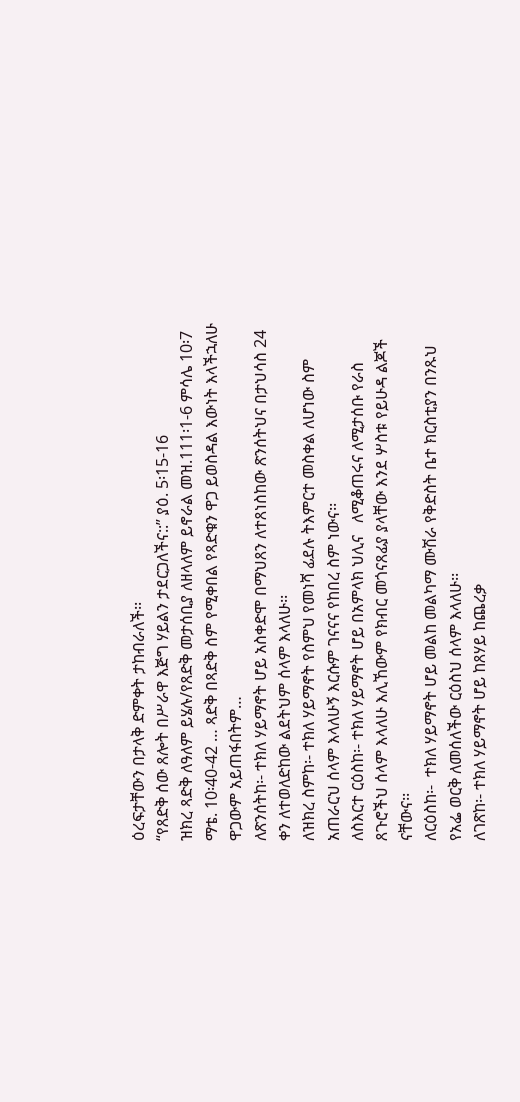ዕረፍታቸውን በታላቅ ድምቀት ታከብራለች፡፡
“የጸድቅ ሰው ጸሎት በሥራዋ እጅግ ሃይልን ታደርጋለችና::” ያዕ. 5፡15-16
ዝክረ ጻድቅ ለዓለም ይሄሉ/የጸድቅ መታሰቢያ ለዘላለም ይኖራል መዝ.111፡1-6 ምሳሌ 10፡7 ማቴ. 10፡40-42 … ጻድቅ በጻድቅ ስም የሚቀበል የጻድቁን ዋጋ ይወስዳል እውነት እላችኋለሁ ዋጋውም አይጠፋበትም…
ለጽንሰትከ፡- ተክለ ሃይማኖት ሆይ አስቀድሞ በማህጸን ለተጸነስከው ጽንሰትህና በታህሳስ 24 ቀን ለተወለድከው ልደትህም ሰላም እላለሁ፡፡
ለዝክረ ስምከ፡- ተክለ ሃይማኖት የስምህ የመነሻ ፊደሉ ትእምርተ መስቀል ለሆነው ስም አጠራርህ ሰላም እላለሁኝ እርሱም ገናናና የከበረ ስም ነውና፡፡
ለስእርተ ርዕስከ፡- ተክለ ሃይማኖት ሆይ በአምላክ ህሊና   ለሚቆጠሩና ለሚታሰቡ የራስ ጸጉሮችህ ሰላም እላለሁ እሊኸውም የክብር መጎናጸፊያ ያላቸው እንደ ሦስቱ የይሁዳ ልጆች  ናቸውና፡፡
ለርዕስከ፡-  ተክለ ሃይማኖት ሆይ መልከ መልካማ ሙሽራ የቅድስት ቤተ ክርስቲያን በንጹህ የአፌ ወርቅ ለመሰለችው ርዕስህ ሰላም እላለሁ፡፡
ለገጽከ፡- ተክለ ሃይማኖት ሆይ ከጸሃይ ከጨረቃ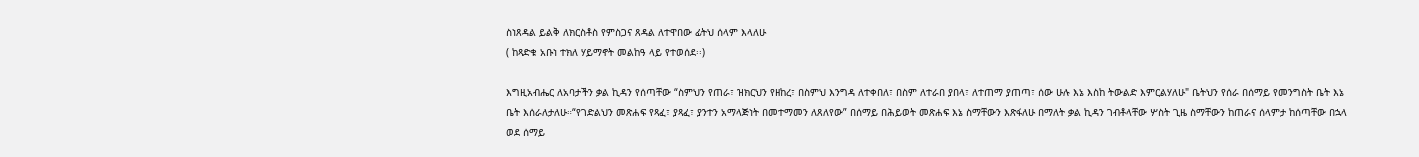ስነጸዳል ይልቅ ለክርስቶስ የምስጋና ጸዳል ለተዋበው ፊትህ ሰላም እላለሁ
( ከጻድቁ አቡነ ተክለ ሃይማኖት መልከዓ ላይ የተወሰደ፡፡)

እግዚአብሔር ለአባታችን ቃል ኪዳን የሰጣቸው “ስምህን የጠራ፣ ዝክርህን የዘከረ፣ በስምህ እንግዳ ለተቀበለ፣ በስም ለተራበ ያበላ፣ ለተጠማ ያጠጣ፣ ሰው ሁሉ እኔ እስከ ትውልድ እምርልሃለሁ" ቤትህን የሰራ በሰማይ የመንግስት ቤት እኔ ቤት እሰራለታለሁ።“የገድልህን መጽሐፍ የጻፈ፣ ያጻፈ፣ ያንተን አማላጅነት በመተማመን ለጸለየው” በሰማይ በሕይወት መጽሐፍ እኔ ስማቸውን እጽፋለሁ በማለት ቃል ኪዳን ገብቶላቸው ሦስት ጊዜ ስማቸውን ከጠራና ሰላምታ ከሰጣቸው በኋላ ወደ ሰማይ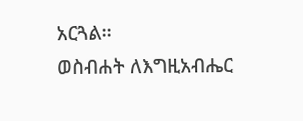አርጓል፡፡
ወስብሐት ለእግዚአብሔር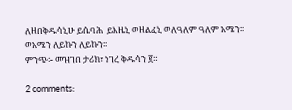ለዘበቅዱሳኒሁ ይሴባሕ  ይእዜኒ ወዘልፈኒ ወለዓለም ዓለም አሜን፡፡ ወአሜን ለይኩን ለይኩን፡፡
ምንጭ፡- መዝገበ ታሪክ፣ ነገረ ቅዱሳን ፪።

2 comments: